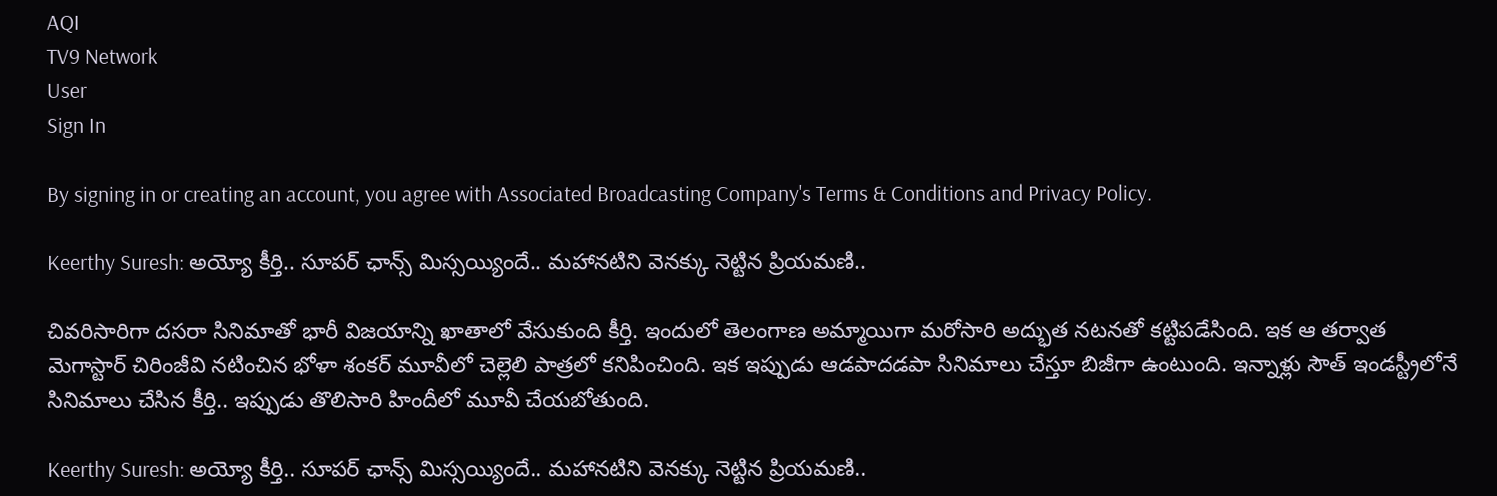AQI
TV9 Network
User
Sign In

By signing in or creating an account, you agree with Associated Broadcasting Company's Terms & Conditions and Privacy Policy.

Keerthy Suresh: అయ్యో కీర్తి.. సూపర్ ఛాన్స్ మిస్సయ్యిందే.. మహానటిని వెనక్కు నెట్టిన ప్రియమణి..

చివరిసారిగా దసరా సినిమాతో భారీ విజయాన్ని ఖాతాలో వేసుకుంది కీర్తి. ఇందులో తెలంగాణ అమ్మాయిగా మరోసారి అద్భుత నటనతో కట్టిపడేసింది. ఇక ఆ తర్వాత మెగాస్టార్ చిరింజీవి నటించిన భోళా శంకర్ మూవీలో చెల్లెలి పాత్రలో కనిపించింది. ఇక ఇప్పుడు ఆడపాదడపా సినిమాలు చేస్తూ బిజీగా ఉంటుంది. ఇన్నాళ్లు సౌత్ ఇండస్ట్రీలోనే సినిమాలు చేసిన కీర్తి.. ఇప్పుడు తొలిసారి హిందీలో మూవీ చేయబోతుంది.

Keerthy Suresh: అయ్యో కీర్తి.. సూపర్ ఛాన్స్ మిస్సయ్యిందే.. మహానటిని వెనక్కు నెట్టిన ప్రియమణి..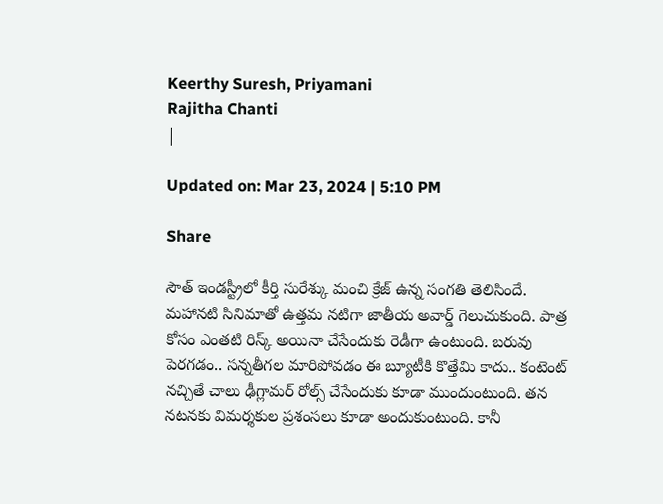Keerthy Suresh, Priyamani
Rajitha Chanti
|

Updated on: Mar 23, 2024 | 5:10 PM

Share

సౌత్ ఇండస్ట్రీలో కీర్తి సురేశ్కు మంచి క్రేజ్ ఉన్న సంగతి తెలిసిందే. మహానటి సినిమాతో ఉత్తమ నటిగా జాతీయ అవార్డ్ గెలుచుకుంది. పాత్ర కోసం ఎంతటి రిస్క్ అయినా చేసేందుకు రెడీగా ఉంటుంది. బరువు పెరగడం.. సన్నతీగల మారిపోవడం ఈ బ్యూటీకి కొత్తేమి కాదు.. కంటెంట్ నచ్చితే చాలు ఢీగ్లామర్ రోల్స్ చేసేందుకు కూడా ముందుంటుంది. తన నటనకు విమర్శకుల ప్రశంసలు కూడా అందుకుంటుంది. కానీ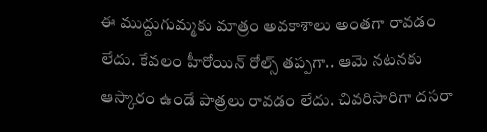ఈ ముద్దుగుమ్మకు మాత్రం అవకాశాలు అంతగా రావడం లేదు. కేవలం హీరోయిన్ రోల్స్ తప్పగా.. ఆమె నటనకు ఆస్కారం ఉండే పాత్రలు రావడం లేదు. చివరిసారిగా దసరా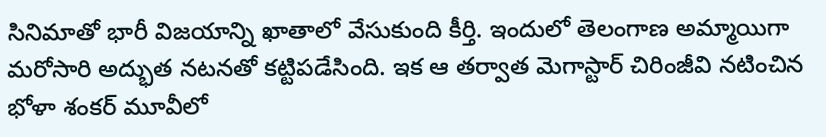సినిమాతో భారీ విజయాన్ని ఖాతాలో వేసుకుంది కీర్తి. ఇందులో తెలంగాణ అమ్మాయిగా మరోసారి అద్భుత నటనతో కట్టిపడేసింది. ఇక ఆ తర్వాత మెగాస్టార్ చిరింజీవి నటించిన భోళా శంకర్ మూవీలో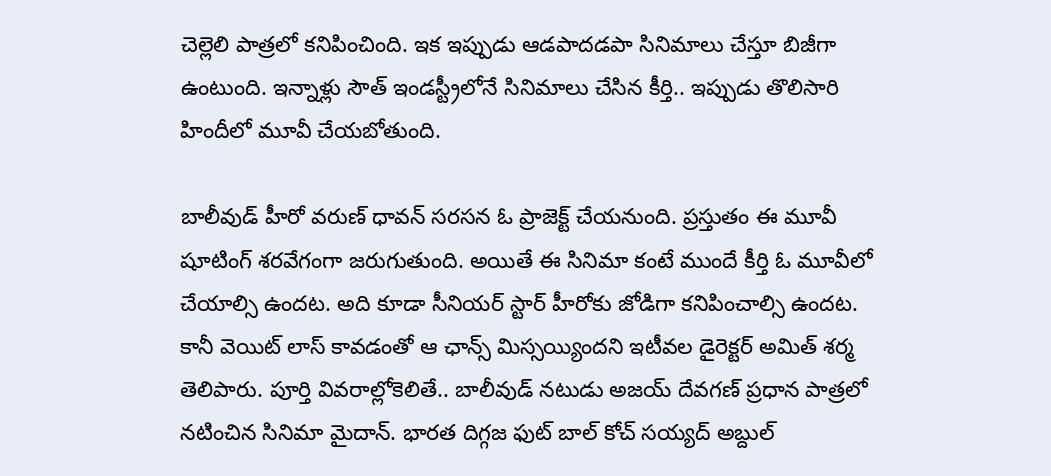చెల్లెలి పాత్రలో కనిపించింది. ఇక ఇప్పుడు ఆడపాదడపా సినిమాలు చేస్తూ బిజీగా ఉంటుంది. ఇన్నాళ్లు సౌత్ ఇండస్ట్రీలోనే సినిమాలు చేసిన కీర్తి.. ఇప్పుడు తొలిసారి హిందీలో మూవీ చేయబోతుంది.

బాలీవుడ్ హీరో వరుణ్ ధావన్ సరసన ఓ ప్రాజెక్ట్ చేయనుంది. ప్రస్తుతం ఈ మూవీ షూటింగ్ శరవేగంగా జరుగుతుంది. అయితే ఈ సినిమా కంటే ముందే కీర్తి ఓ మూవీలో చేయాల్సి ఉందట. అది కూడా సీనియర్ స్టార్ హీరోకు జోడిగా కనిపించాల్సి ఉందట. కానీ వెయిట్ లాస్ కావడంతో ఆ ఛాన్స్ మిస్సయ్యిందని ఇటీవల డైరెక్టర్ అమిత్ శర్మ తెలిపారు. పూర్తి వివరాల్లోకెలితే.. బాలీవుడ్ నటుడు అజయ్ దేవగణ్ ప్రధాన పాత్రలో నటించిన సినిమా మైదాన్. భారత దిగ్గజ ఫుట్ బాల్ కోచ్ సయ్యద్ అబ్దుల్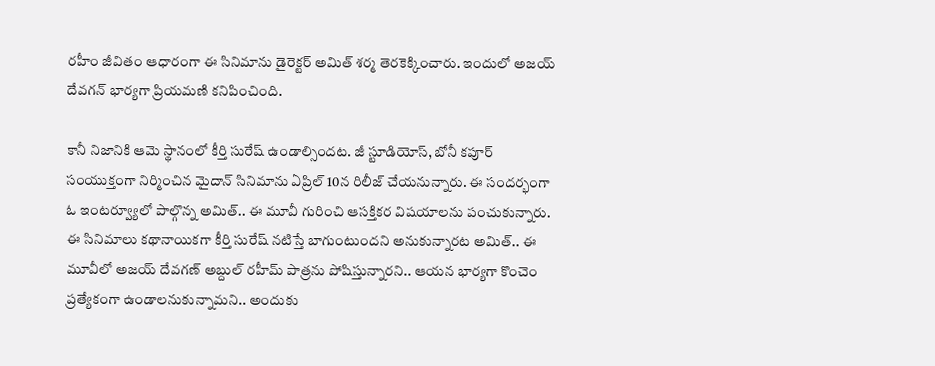రహీం జీవితం ఆధారంగా ఈ సినిమాను డైరెక్టర్ అమిత్ శర్మ తెరకెక్కించారు. ఇందులో అజయ్ దేవగన్ భార్యగా ప్రియమణి కనిపించింది.

కానీ నిజానికి ఆమె స్థానంలో కీర్తి సురేష్ ఉండాల్సిందట. జీ స్టూడియోస్, బోనీ కపూర్ సంయుక్తంగా నిర్మించిన మైదాన్ సినిమాను ఏప్రిల్ 10న రిలీజ్ చేయనున్నారు. ఈ సందర్భంగా ఓ ఇంటర్వ్యూలో పాల్గొన్న అమిత్.. ఈ మూవీ గురించి ఆసక్తికర విషయాలను పంచుకున్నారు. ఈ సినిమాలు కథానాయికగా కీర్తి సురేష్ నటిస్తే బాగుంటుందని అనుకున్నారట అమిత్.. ఈ మూవీలో అజయ్ దేవగణ్ అబ్దుల్ రహీమ్ పాత్రను పోషిస్తున్నారని.. ఆయన భార్యగా కొంచెం ప్రత్యేకంగా ఉండాలనుకున్నామని.. అందుకు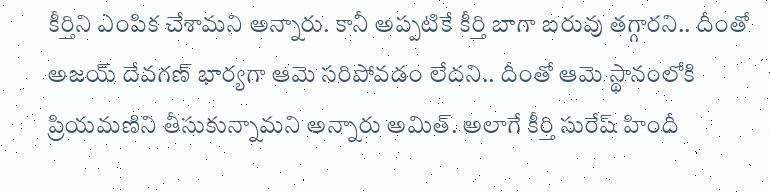కీర్తిని ఎంపిక చేశామని అన్నారు. కానీ అప్పటికే కీర్తి బాగా బరువు తగ్గారని.. దీంతో అజయ్ దేవగణ్ భార్యగా ఆమె సరిపోవడం లేదని.. దీంతో ఆమె స్థానంలోకి ప్రియమణిని తీసుకున్నామని అన్నారు అమిత్. అలాగే కీర్తి సురేష్ హిందీ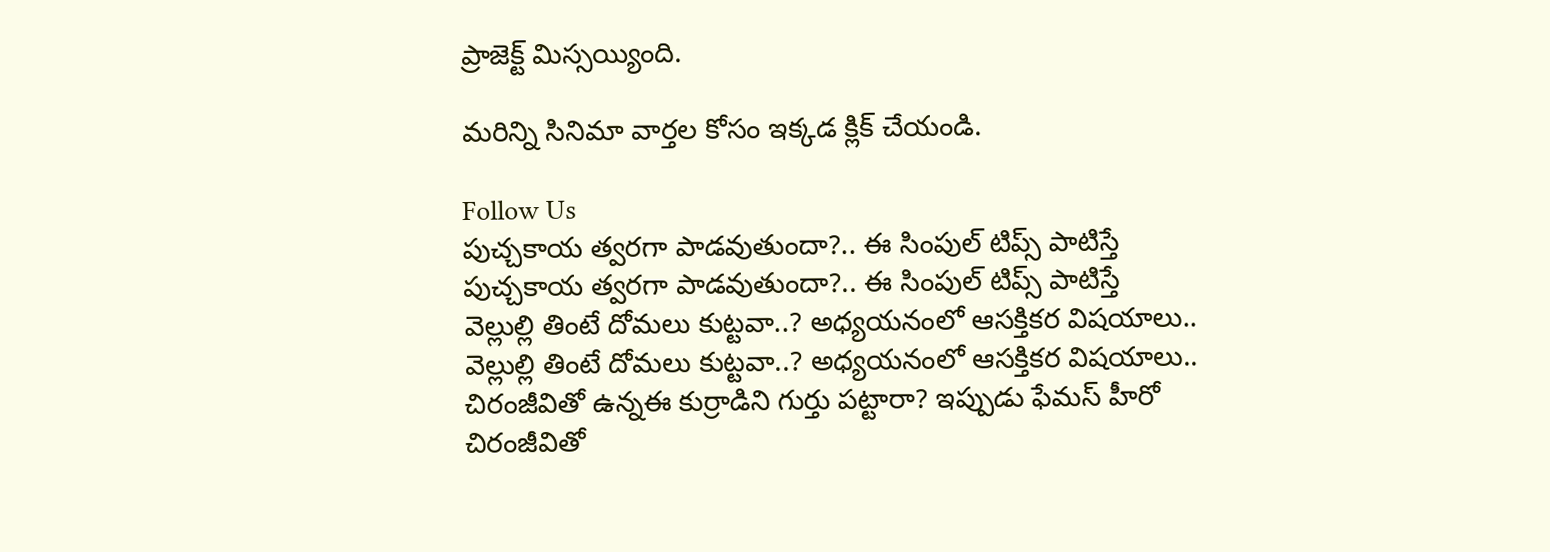ప్రాజెక్ట్ మిస్సయ్యింది.

మరిన్ని సినిమా వార్తల కోసం ఇక్కడ క్లిక్ చేయండి.

Follow Us
పుచ్చకాయ త్వరగా పాడవుతుందా?.. ఈ సింపుల్ టిప్స్ పాటిస్తే
పుచ్చకాయ త్వరగా పాడవుతుందా?.. ఈ సింపుల్ టిప్స్ పాటిస్తే
వెల్లుల్లి తింటే దోమలు కుట్టవా..? అధ్యయనంలో ఆసక్తికర విషయాలు..
వెల్లుల్లి తింటే దోమలు కుట్టవా..? అధ్యయనంలో ఆసక్తికర విషయాలు..
చిరంజీవితో ఉన్నఈ కుర్రాడిని గుర్తు పట్టారా? ఇప్పుడు ఫేమస్ హీరో
చిరంజీవితో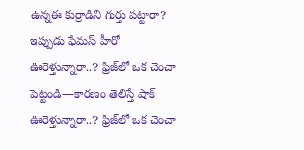ఉన్నఈ కుర్రాడిని గుర్తు పట్టారా? ఇప్పుడు ఫేమస్ హీరో
ఊరెళ్తున్నారా..? ఫ్రిజ్‌లో ఒక చెంచా పెట్టండి—కారణం తెలిస్తే షాక్
ఊరెళ్తున్నారా..? ఫ్రిజ్‌లో ఒక చెంచా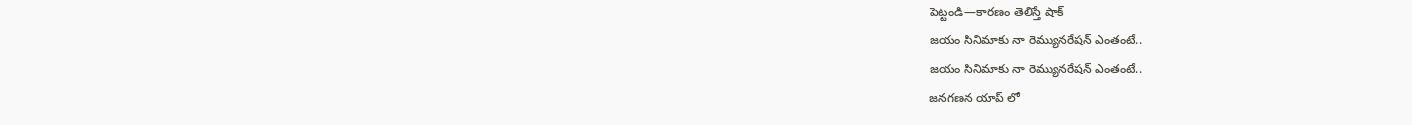పెట్టండి—కారణం తెలిస్తే షాక్
జయం సినిమాకు నా రెమ్యునరేషన్ ఎంతంటే..
జయం సినిమాకు నా రెమ్యునరేషన్ ఎంతంటే..
జనగణన యాప్ లో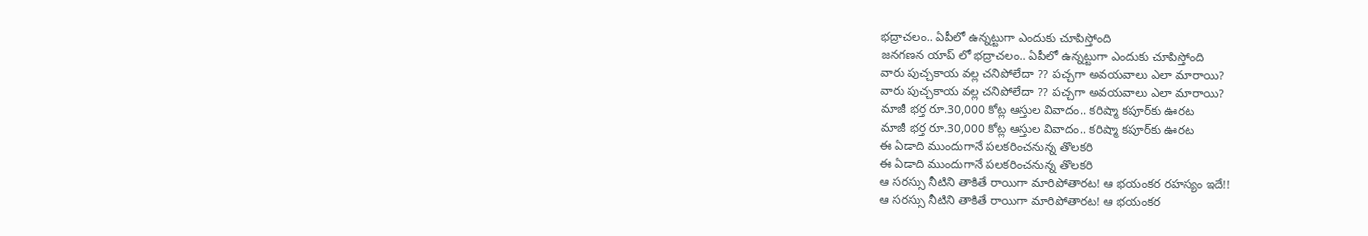భద్రాచలం.. ఏపీలో ఉన్నట్టుగా ఎందుకు చూపిస్తోంది
జనగణన యాప్ లో భద్రాచలం.. ఏపీలో ఉన్నట్టుగా ఎందుకు చూపిస్తోంది
వారు పుచ్చకాయ వల్ల చనిపోలేదా ?? పచ్చగా అవయవాలు ఎలా మారాయి?
వారు పుచ్చకాయ వల్ల చనిపోలేదా ?? పచ్చగా అవయవాలు ఎలా మారాయి?
మాజీ భర్త రూ.30,000 కోట్ల ఆస్తుల వివాదం.. క‌రిష్మా క‌పూర్‌కు ఊర‌ట
మాజీ భర్త రూ.30,000 కోట్ల ఆస్తుల వివాదం.. క‌రిష్మా క‌పూర్‌కు ఊర‌ట
ఈ ఏడాది ముందుగానే పలకరించనున్న తొలకరి
ఈ ఏడాది ముందుగానే పలకరించనున్న తొలకరి
ఆ సరస్సు నీటిని తాకితే రాయిగా మారిపోతారట! ఆ భయంకర రహస్యం ఇదే!!
ఆ సరస్సు నీటిని తాకితే రాయిగా మారిపోతారట! ఆ భయంకర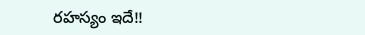రహస్యం ఇదే!!